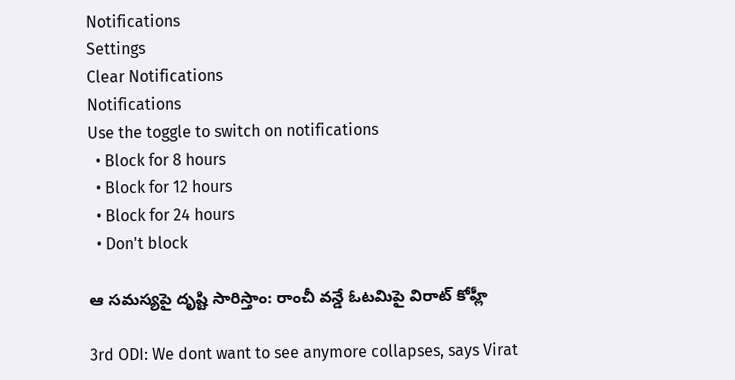Notifications
Settings
Clear Notifications
Notifications
Use the toggle to switch on notifications
  • Block for 8 hours
  • Block for 12 hours
  • Block for 24 hours
  • Don't block

ఆ సమస్యపై దృష్టి సారిస్తాం: రాంచీ వన్డే ఓటమిపై విరాట్ కోహ్లీ

3rd ODI: We dont want to see anymore collapses, says Virat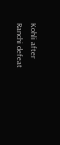Kohli after Ranchi defeat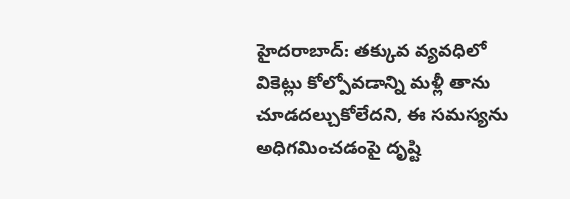హైదరాబాద్: తక్కువ వ్యవధిలో వికెట్లు కోల్పోవడాన్ని మళ్లీ తాను చూడదల్చుకోలేదని, ఈ సమస్యను అధిగమించడంపై దృష్టి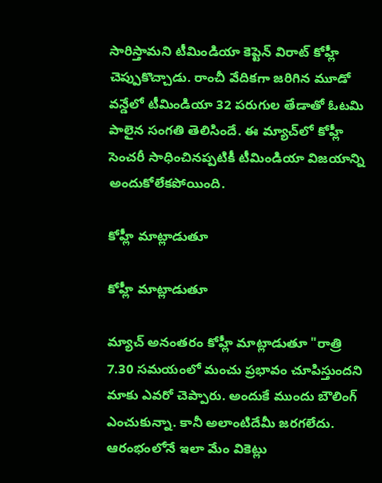సారిస్తామని టీమిండియా కెప్టెన్ విరాట్ కోహ్లీ చెప్పుకొచ్చాడు. రాంచీ వేదికగా జరిగిన మూడో వన్డేలో టీమిండియా 32 పరుగుల తేడాతో ఓటమి పాలైన సంగతి తెలిసిందే. ఈ మ్యాచ్‌లో కోహ్లీ సెంచరీ సాధించినప్పటికీ టీమిండియా విజయాన్ని అందుకోలేకపోయింది.

కోహ్లీ మాట్లాడుతూ

కోహ్లీ మాట్లాడుతూ

మ్యాచ్ అనంతరం కోహ్లీ మాట్లాడుతూ "రాత్రి 7.30 సమయంలో మంచు ప్రభావం చూపిస్తుందని మాకు ఎవరో చెప్పారు. అందుకే ముందు బౌలింగ్‌ ఎంచుకున్నా. కానీ అలాంటిదేమీ జరగలేదు. ఆరంభంలోనే ఇలా మేం వికెట్లు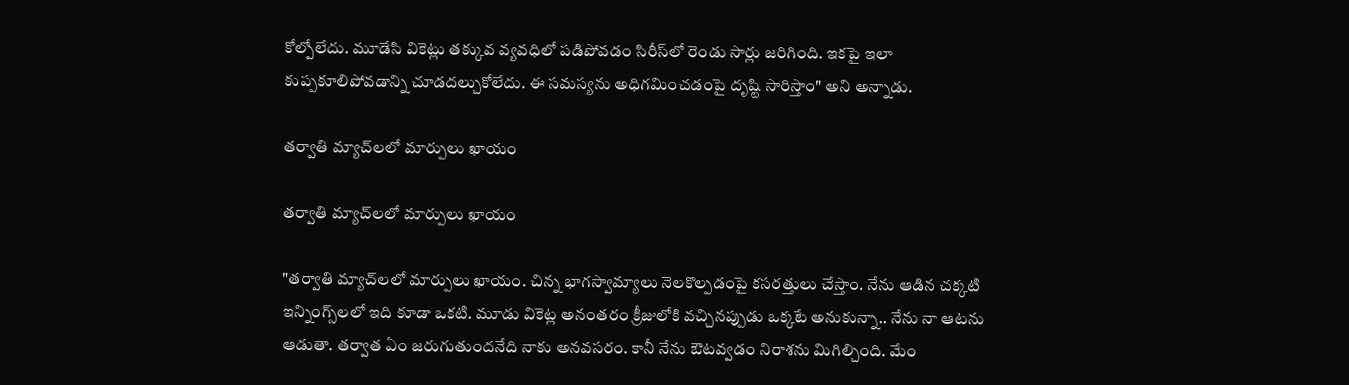కోల్పోలేదు. మూడేసి వికెట్లు తక్కువ వ్యవధిలో పడిపోవడం సిరీస్‌లో రెండు సార్లు జరిగింది. ఇకపై ఇలా కుప్పకూలిపోవడాన్ని చూడదల్చుకోలేదు. ఈ సమస్యను అధిగమించడంపై దృష్టి సారిస్తాం" అని అన్నాడు.

తర్వాతి మ్యాచ్‌లలో మార్పులు ఖాయం

తర్వాతి మ్యాచ్‌లలో మార్పులు ఖాయం

"తర్వాతి మ్యాచ్‌లలో మార్పులు ఖాయం. చిన్న భాగస్వామ్యాలు నెలకొల్పడంపై కసరత్తులు చేస్తాం. నేను ఆడిన చక్కటి ఇన్నింగ్స్‌లలో ఇది కూడా ఒకటి. మూడు వికెట్ల అనంతరం క్రీజులోకి వచ్చినప్పుడు ఒక్కటే అనుకున్నా.. నేను నా ఆటను ఆడుతా. తర్వాత ఏం జరుగుతుందనేది నాకు అనవసరం. కానీ నేను ఔటవ్వడం నిరాశను మిగిల్చింది. మేం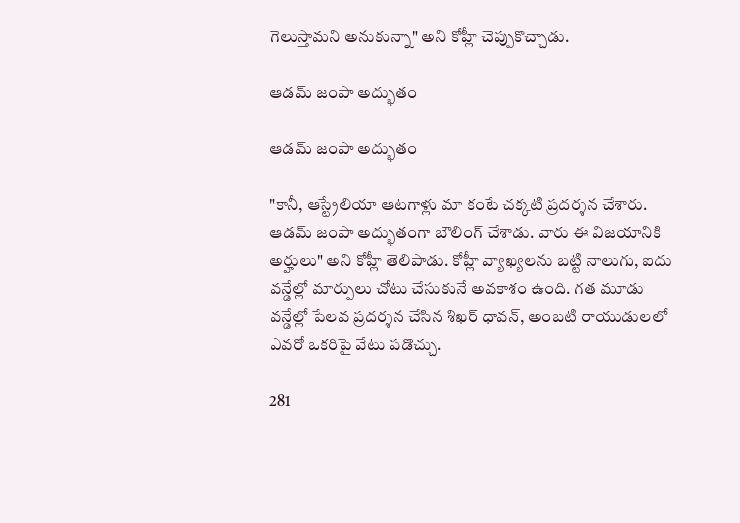గెలుస్తామని అనుకున్నా" అని కోహ్లీ చెప్పుకొచ్చాడు.

ఆడమ్‌ జంపా అద్భుతం

ఆడమ్‌ జంపా అద్భుతం

"కానీ, ఆస్ట్రేలియా ఆటగాళ్లు మా కంటే చక్కటి ప్రదర్శన చేశారు. ఆడమ్‌ జంపా అద్భుతంగా బౌలింగ్‌ చేశాడు. వారు ఈ విజయానికి అర్హులు" అని కోహ్లీ తెలిపాడు. కోహ్లీ వ్యాఖ్యలను బట్టి నాలుగు, ఐదు వన్డేల్లో మార్పులు చోటు చేసుకునే అవకాశం ఉంది. గత మూడు వన్డేల్లో పేలవ ప్రదర్శన చేసిన శిఖర్‌ ధావన్‌, అంబటి రాయుడులలో ఎవరో ఒకరిపై వేటు పడొచ్చు.

281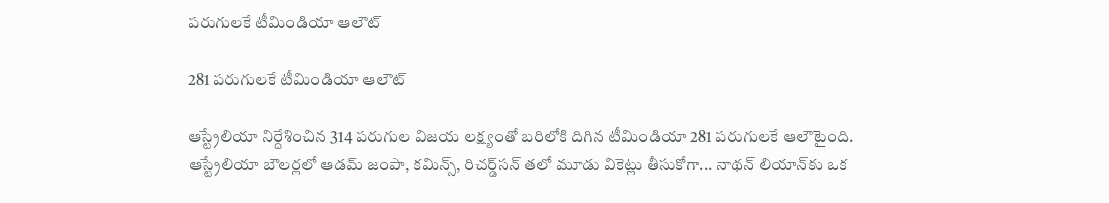పరుగులకే టీమిండియా ఆలౌట్

281 పరుగులకే టీమిండియా ఆలౌట్

ఆస్ట్రేలియా నిర్దేశించిన 314 పరుగుల విజయ లక్ష్యంతో బరిలోకి దిగిన టీమిండియా 281 పరుగులకే ఆలౌటైంది. ఆస్ట్రేలియా బౌలర్లలో ఆడమ్ జంపా, కమిన్స్, రిచర్డ్‌సన్ తలో మూడు వికెట్లు తీసుకోగా... నాథన్ లియాన్‌కు ఒక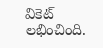వికెట్ లభించింది.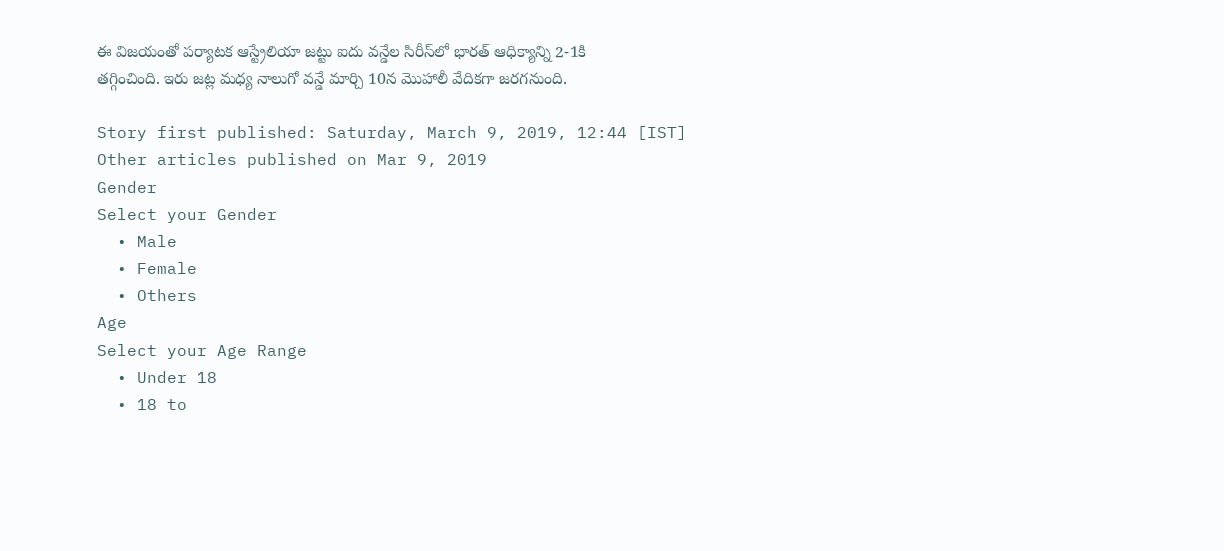ఈ విజయంతో పర్యాటక ఆస్ట్రేలియా జట్టు ఐదు వన్డేల సిరీస్‌లో భారత్ ఆధిక్యాన్ని 2-1కి తగ్గించింది. ఇరు జట్ల మధ్య నాలుగో వన్డే మార్చి 10న మొహాలీ వేదికగా జరగనుంది.

Story first published: Saturday, March 9, 2019, 12:44 [IST]
Other articles published on Mar 9, 2019
Gender
Select your Gender
  • Male
  • Female
  • Others
Age
Select your Age Range
  • Under 18
  • 18 to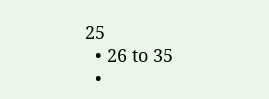25
  • 26 to 35
  •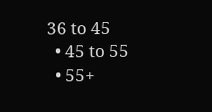36 to 45
  • 45 to 55
  • 55+